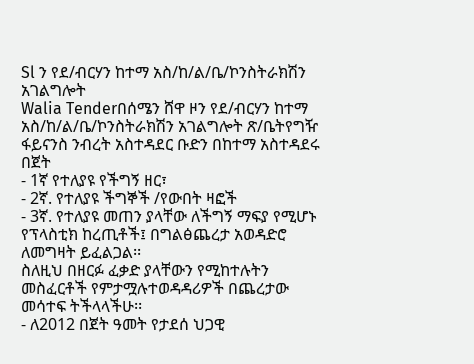Sl ን የደ/ብርሃን ከተማ አስ/ከ/ል/ቤ/ኮንስትራክሽን አገልግሎት
Walia Tenderበሰሜን ሸዋ ዞን የደ/ብርሃን ከተማ አስ/ከ/ል/ቤ/ኮንስትራክሽን አገልግሎት ጽ/ቤትየግዥ ፋይናንስ ንብረት አስተዳደር ቡድን በከተማ አስተዳደሩ በጀት
- 1ኛ የተለያዩ የችግኝ ዘር፣
- 2ኛ. የተለያዩ ችግኞች /የውበት ዛፎች
- 3ኛ. የተለያዩ መጠን ያላቸው ለችግኝ ማፍያ የሚሆኑ የፕላስቲክ ከረጢቶች፤ በግልፅጨረታ አወዳድሮ ለመግዛት ይፈልጋል፡፡
ስለዚህ በዘርፉ ፈቃድ ያላቸውን የሚከተሉትን መስፈርቶች የምታሟሉተወዳዳሪዎች በጨረታው መሳተፍ ትችላላችሁ፡፡
- ለ2012 በጀት ዓመት የታደሰ ህጋዊ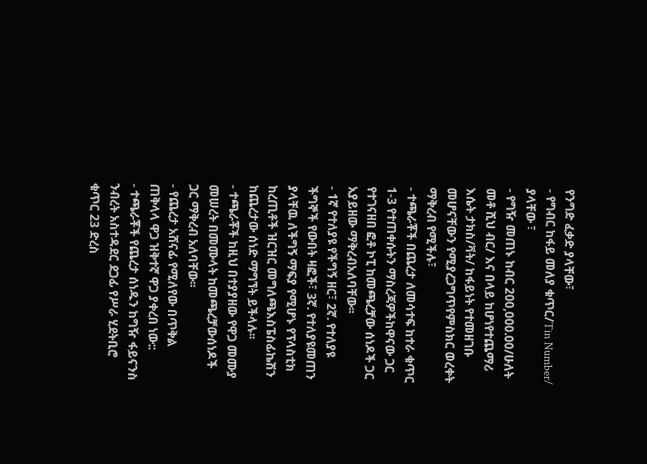የንግድ ፈቃድ ያላቸው፣
- የግብር ከፋይ መለያ ቁጥር/Tin Number/ ያላቸው ፣
- የግዥ መጠኑ ከብር 200,000.00/ሁለት መቶ ሺህ ብር/ እና በላይ ከሆነየተጨማሪ እሴት ታክስ/ቫት/ ከፋይነት የተመዘገቡ መሆናቸውን የሚያረጋግጥየምስክር ወረቀት ማቅረብ የሚችሉ፣
- ተጫራቾች በጨረታ ለመሳተፍ ከተራ ቁጥር 1-3 የተጠቀሱትን ማስረጃዎችከዋናው ጋር የተገናዘበ ፎቶ ኮፒ ከመጫረቻው ሰነዶች ጋር አያይዘው ማቅረብአለባቸው፡፡
- 1ኛ የተለያዩ የችግኝ ዘር፣ 2ኛ. የተለያዩ ችግኞች የውበት ዛፎች፣ 3ኛ. የተለያዩመጠን ያላቸዉ ለችግኝ ማፍያ የሚሆኑ የፕላስቲክ ከረጢቶች ዝርዝር መግለጫእስፔስፊኬሽን ከጨረታው ሰነድ ማግኘት ይችላሉ፡፡
- ተጫራቾች ከዚህ በተያያዘው የዋጋ መሙያ መሠረት በመሙላት ከመጫረቻውሰነዶች ጋር ማቅረብ አለባቸው፡፡
- የጨረታ አሸናፊ የሚለየው በጥቅል ጠቅላላ ዋጋ ዝቅተኛ ዋጋ ያቀረበ ነው::
- ተጫራቾች የጨረታ ሰነዱን ከግዥ ፋይናንስ ንብረት አስተዳደር ደጋፊ የሥራ ሂደትቢሮ ቁጥር 23 ድረስ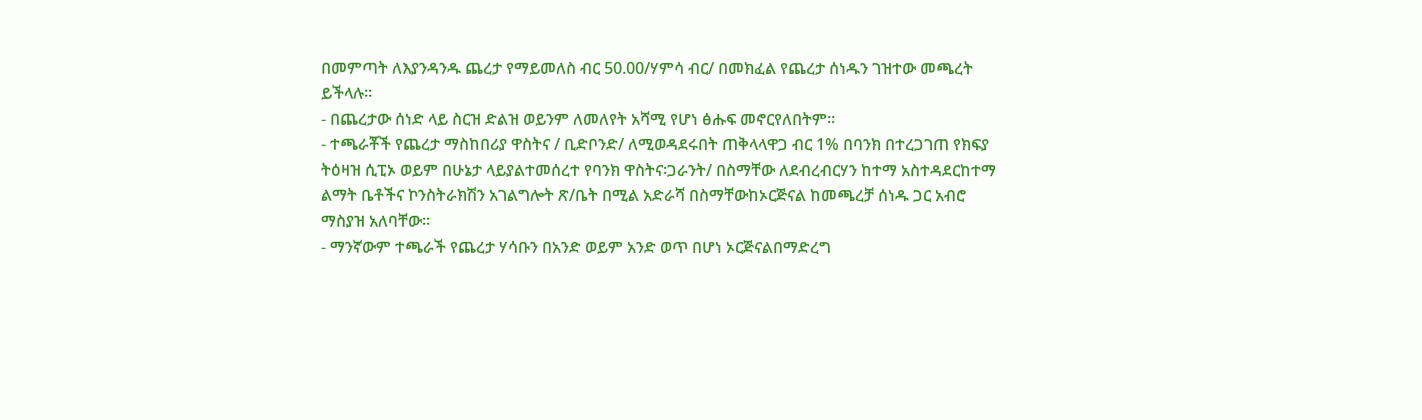በመምጣት ለእያንዳንዱ ጨረታ የማይመለስ ብር 50.00/ሃምሳ ብር/ በመክፈል የጨረታ ሰነዱን ገዝተው መጫረት ይችላሉ፡፡
- በጨረታው ሰነድ ላይ ስርዝ ድልዝ ወይንም ለመለየት አሻሚ የሆነ ፅሑፍ መኖርየለበትም፡፡
- ተጫራቾች የጨረታ ማስከበሪያ ዋስትና / ቢድቦንድ/ ለሚወዳደሩበት ጠቅላላዋጋ ብር 1% በባንክ በተረጋገጠ የክፍያ ትዕዛዝ ሲፒኦ ወይም በሁኔታ ላይያልተመሰረተ የባንክ ዋስትና፡ጋራንት/ በስማቸው ለደብረብርሃን ከተማ አስተዳደርከተማ ልማት ቤቶችና ኮንስትራክሽን አገልግሎት ጽ/ቤት በሚል አድራሻ በስማቸውከኦርጅናል ከመጫረቻ ሰነዱ ጋር አብሮ ማስያዝ አለባቸው፡፡
- ማንኛውም ተጫራች የጨረታ ሃሳቡን በአንድ ወይም አንድ ወጥ በሆነ ኦርጅናልበማድረግ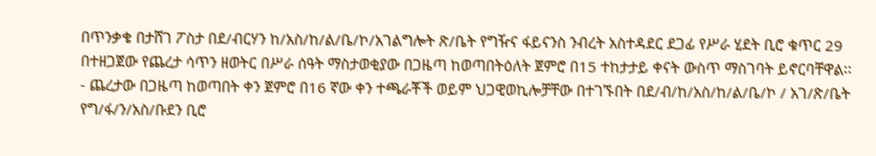በጥንቃቄ በታሸገ ፖስታ በደ/ብርሃን ከ/አስ/ከ/ል/ቤ/ኮ/አገልግሎት ጽ/ቤት የግዥና ፋይናንስ ንብረት አስተዳደር ደጋፊ የሥራ ሂደት ቢሮ ቁጥር 29 በተዘጋጀው የጨረታ ሳጥን ዘወትር በሥራ ሰዓት ማስታወቂያው በጋዜጣ ከወጣበትዕለት ጀምሮ በ15 ተከታታይ ቀናት ውስጥ ማስገባት ይኖርባቸዋል፡፡
- ጨረታው በጋዜጣ ከወጣበት ቀን ጀምሮ በ16 ኛው ቀን ተጫራቾች ወይም ህጋዊወኪሎቻቸው በተገኙበት በደ/ብ/ከ/አስ/ከ/ል/ቤ/ኮ / አገ/ጽ/ቤት የግ/ፋ/ን/አስ/ቡደን ቢሮ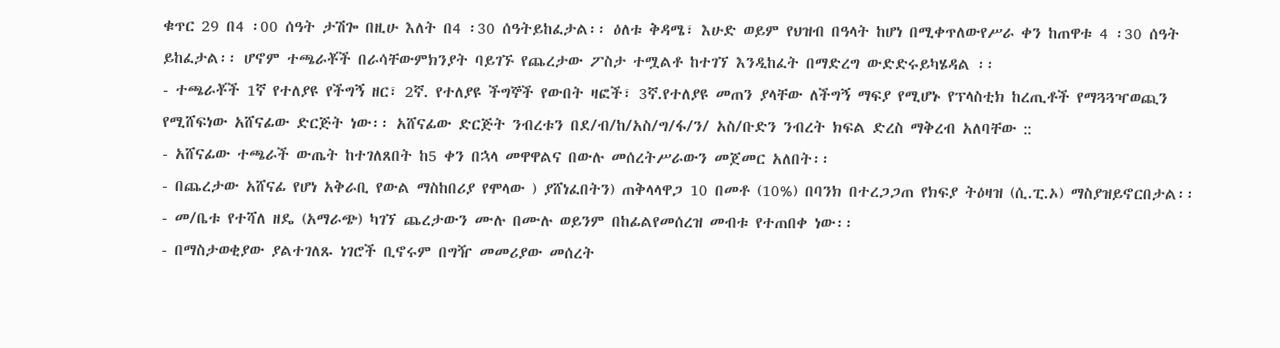ቁጥር 29 በ4 ፡00 ሰዓት ታሽጐ በዚሁ እለት በ4 ፡30 ሰዓትይከፈታል፡፡ ዕለቱ ቅዳሜ፣ እሁድ ወይም የህዝብ በዓላት ከሆነ በሚቀጥለውየሥራ ቀን ከጠዋቱ 4 ፡30 ሰዓት ይከፈታል፡፡ ሆኖም ተጫራቾች በራሳቸውምክንያት ባይገኙ የጨረታው ፖስታ ተሟልቶ ከተገኘ እንዲከፈት በማድረግ ውድድሩይካሄዳል ፡፡
- ተጫራቾች 1ኛ የተለያዩ የችግኝ ዘር፣ 2ኛ. የተለያዩ ችግኞች የውበት ዛፎች፣ 3ኛ.የተለያዩ መጠን ያላቸው ለችግኝ ማፍያ የሚሆኑ የፕላስቲክ ከረጢቶች የማጓጓዣወጪን የሚሸፍነው አሸናፊው ድርጅት ነው፡፡ አሸናፊው ድርጅት ንብረቱን በደ/ብ/ከ/አስ/ግ/ፋ/ን/ አስ/ቡድን ንብረት ክፍል ድረስ ማቅረብ አለባቸው ::
- አሸናፊው ተጫራች ውጤት ከተገለጸበት ከ5 ቀን በኋላ መዋዋልና በውሉ መሰረትሥራውን መጀመር አለበት፡፡
- በጨረታው አሸናፊ የሆነ አቅራቢ የውል ማስከበሪያ የሞላው ) ያሸነፈበትን) ጠቅላላዋጋ 10 በመቶ (10%) በባንክ በተረጋጋጠ የክፍያ ትዕዛዝ (ሲ.ፒ.ኦ) ማስያዝይኖርበታል፡፡
- መ/ቤቱ የተሻለ ዘዴ (አማራጭ) ካገኘ ጨረታውን ሙሉ በሙሉ ወይንም በከፊልየመሰረዝ መብቱ የተጠበቀ ነው፡፡
- በማስታወቂያው ያልተገለጹ ነገሮች ቢኖሩም በግዥ መመሪያው መሰረት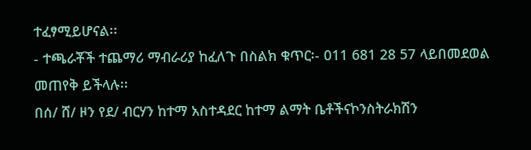ተፈፃሚይሆናል፡፡
- ተጫራቾች ተጨማሪ ማብራሪያ ከፈለጉ በስልክ ቁጥር፡- 011 681 28 57 ላይበመደወል መጠየቅ ይችላሉ፡፡
በሰ/ ሸ/ ዞን የደ/ ብርሃን ከተማ አስተዳደር ከተማ ልማት ቤቶችናኮንስትራክሽን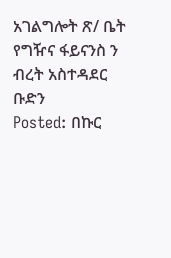አገልግሎት ጽ/ ቤት የግዥና ፋይናንስ ን ብረት አስተዳደር ቡድን
Posted: በኩር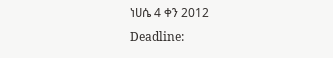ነሀሴ 4 ቀን 2012
Deadline: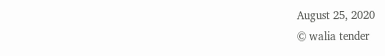August 25, 2020
© walia tender